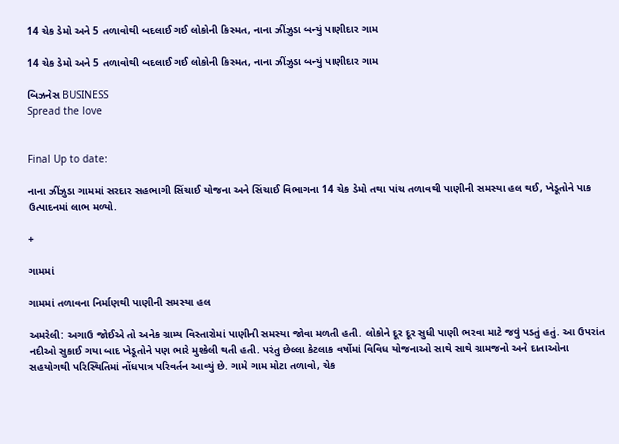14 ચેક ડેમો અને 5 તળાવોથી બદલાઈ ગઈ લોકોની કિસ્મત, નાના ઝીંઝુડા બન્યું પાણીદાર ગામ

14 ચેક ડેમો અને 5 તળાવોથી બદલાઈ ગઈ લોકોની કિસ્મત, નાના ઝીંઝુડા બન્યું પાણીદાર ગામ

બિઝનેસ BUSINESS
Spread the love


Final Up to date:

નાના ઝીંઝુડા ગામમાં સરદાર સહભાગી સિંચાઈ યોજના અને સિંચાઈ વિભાગના 14 ચેક ડેમો તથા પાંચ તળાવથી પાણીની સમસ્યા હલ થઈ, ખેડૂતોને પાક ઉત્પાદનમાં લાભ મળ્યો.

+

ગામમાં

ગામમાં તળાવના નિર્માણથી પાણીની સમસ્યા હલ

અમરેલી: અગાઉ જોઈએ તો અનેક ગ્રામ્ય વિસ્તારોમાં પાણીની સમસ્યા જોવા મળતી હતી. લોકોને દૂર દૂર સુધી પાણી ભરવા માટે જવું પડતું હતું. આ ઉપરાંત નદીઓ સુકાઈ ગયા બાદ ખેડૂતોને પણ ભારે મુશ્કેલી થતી હતી. પરંતુ છેલ્લા કેટલાક વર્ષોમાં વિવિધ યોજનાઓ સાથે સાથે ગ્રામજનો અને દાતાઓના સહયોગથી પરિસ્થિતિમાં નોંધપાત્ર પરિવર્તન આવ્યું છે. ગામે ગામ મોટા તળાવો, ચેક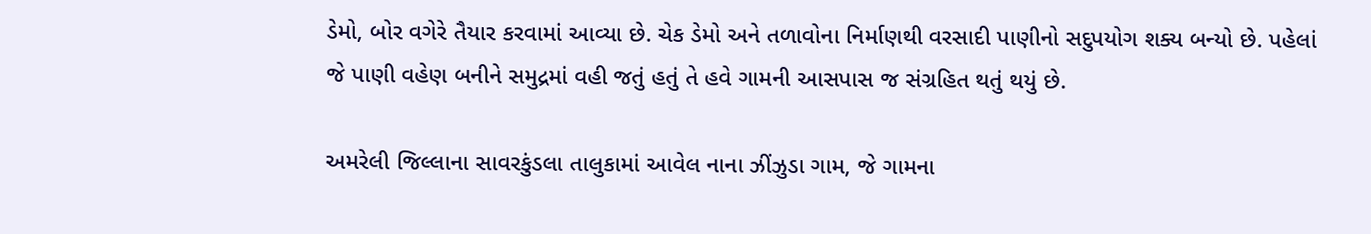ડેમો, બોર વગેરે તૈયાર કરવામાં આવ્યા છે. ચેક ડેમો અને તળાવોના નિર્માણથી વરસાદી પાણીનો સદુપયોગ શક્ય બન્યો છે. પહેલાં જે પાણી વહેણ બનીને સમુદ્રમાં વહી જતું હતું તે હવે ગામની આસપાસ જ સંગ્રહિત થતું થયું છે.

અમરેલી જિલ્લાના સાવરકુંડલા તાલુકામાં આવેલ નાના ઝીંઝુડા ગામ, જે ગામના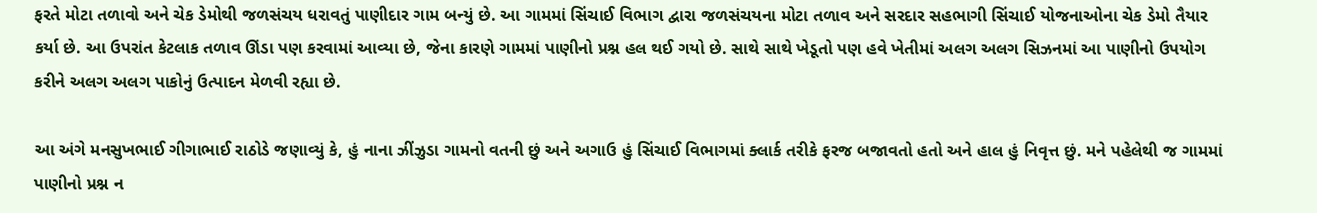ફરતે મોટા તળાવો અને ચેક ડેમોથી જળસંચય ધરાવતું પાણીદાર ગામ બન્યું છે. આ ગામમાં સિંચાઈ વિભાગ દ્વારા જળસંચયના મોટા તળાવ અને સરદાર સહભાગી સિંચાઈ યોજનાઓના ચેક ડેમો તૈયાર કર્યા છે. આ ઉપરાંત કેટલાક તળાવ ઊંડા પણ કરવામાં આવ્યા છે, જેના કારણે ગામમાં પાણીનો પ્રશ્ન હલ થઈ ગયો છે. સાથે સાથે ખેડૂતો પણ હવે ખેતીમાં અલગ અલગ સિઝનમાં આ પાણીનો ઉપયોગ કરીને અલગ અલગ પાકોનું ઉત્પાદન મેળવી રહ્યા છે.

આ અંગે મનસુખભાઈ ગીગાભાઈ રાઠોડે જણાવ્યું કે, હું નાના ઝીંઝુડા ગામનો વતની છું અને અગાઉ હું સિંચાઈ વિભાગમાં ક્લાર્ક તરીકે ફરજ બજાવતો હતો અને હાલ હું નિવૃત્ત છું. મને પહેલેથી જ ગામમાં પાણીનો પ્રશ્ન ન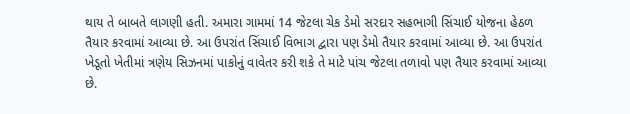થાય તે બાબતે લાગણી હતી. અમારા ગામમાં 14 જેટલા ચેક ડેમો સરદાર સહભાગી સિંચાઈ યોજના હેઠળ તૈયાર કરવામાં આવ્યા છે. આ ઉપરાંત સિંચાઈ વિભાગ દ્વારા પણ ડેમો તૈયાર કરવામાં આવ્યા છે. આ ઉપરાંત ખેડૂતો ખેતીમાં ત્રણેય સિઝનમાં પાકોનું વાવેતર કરી શકે તે માટે પાંચ જેટલા તળાવો પણ તૈયાર કરવામાં આવ્યા છે.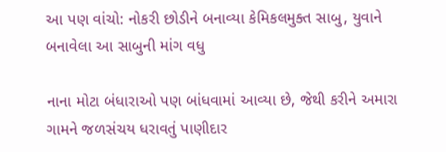આ પણ વાંચો: નોકરી છોડીને બનાવ્યા કેમિકલમુક્ત સાબુ, યુવાને બનાવેલા આ સાબુની માંગ વધુ

નાના મોટા બંધારાઓ પણ બાંધવામાં આવ્યા છે, જેથી કરીને અમારા ગામને જળસંચય ધરાવતું પાણીદાર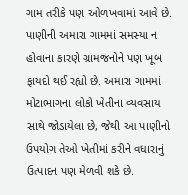ગામ તરીકે પણ ઓળખવામાં આવે છે. પાણીની અમારા ગામમાં સમસ્યા ન હોવાના કારણે ગ્રામજનોને પણ ખૂબ ફાયદો થઈ રહ્યો છે. અમારા ગામમાં મોટાભાગના લોકો ખેતીના વ્યવસાય સાથે જોડાયેલા છે, જેથી આ પાણીનો ઉપયોગ તેઓ ખેતીમાં કરીને વધારાનું ઉત્પાદન પણ મેળવી શકે છે.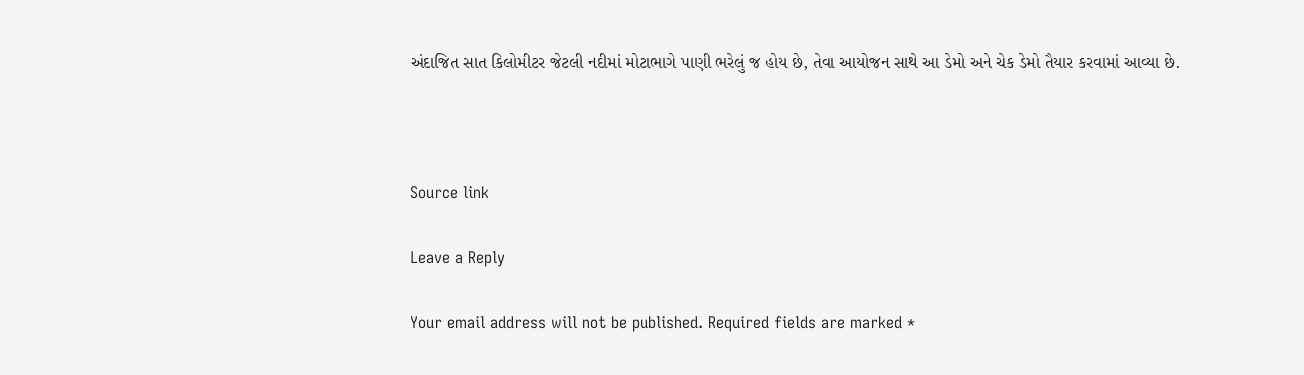અંદાજિત સાત કિલોમીટર જેટલી નદીમાં મોટાભાગે પાણી ભરેલું જ હોય છે, તેવા આયોજન સાથે આ ડેમો અને ચેક ડેમો તૈયાર કરવામાં આવ્યા છે.



Source link

Leave a Reply

Your email address will not be published. Required fields are marked *